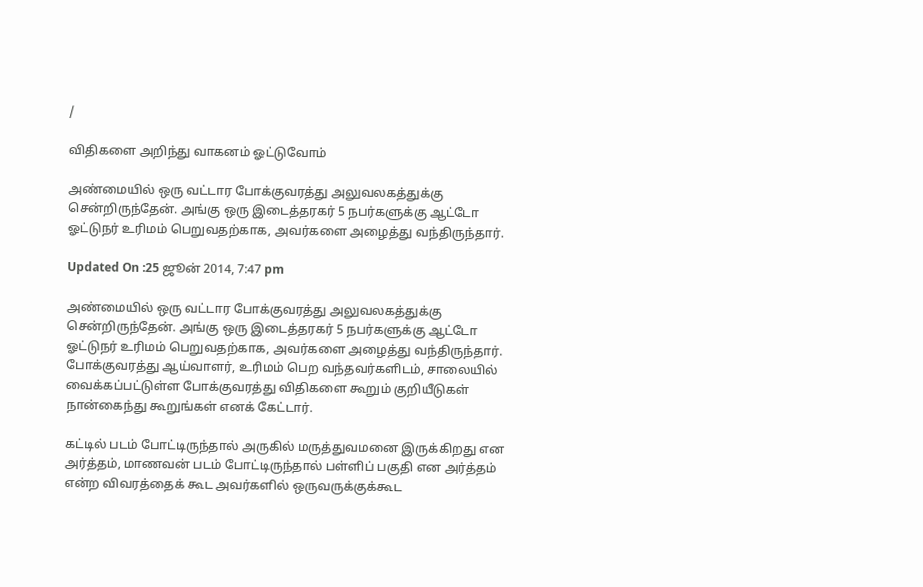/

விதிகளை அறிந்து வாகனம் ஓட்டுவோம்

அண்மையில் ஒரு வட்டார போக்குவரத்து அலுவலகத்துக்கு சென்றிருந்தேன். அங்கு ஒரு இடைத்தரகர் 5 நபர்களுக்கு ஆட்டோ ஓட்டுநர் உரிமம் பெறுவதற்காக, அவர்களை அழைத்து வந்திருந்தார்.

Updated On :25 ஜூன் 2014, 7:47 pm

அண்மையில் ஒரு வட்டார போக்குவரத்து அலுவலகத்துக்கு சென்றிருந்தேன். அங்கு ஒரு இடைத்தரகர் 5 நபர்களுக்கு ஆட்டோ ஓட்டுநர் உரிமம் பெறுவதற்காக, அவர்களை அழைத்து வந்திருந்தார். போக்குவரத்து ஆய்வாளர், உரிமம் பெற வந்தவர்களிடம், சாலையில் வைக்கப்பட்டுள்ள போக்குவரத்து விதிகளை கூறும் குறியீடுகள் நான்கைந்து கூறுங்கள் எனக் கேட்டார்.

கட்டில் படம் போட்டிருந்தால் அருகில் மருத்துவமனை இருக்கிறது என அர்த்தம், மாணவன் படம் போட்டிருந்தால் பள்ளிப் பகுதி என அர்த்தம் என்ற விவரத்தைக் கூட அவர்களில் ஒருவருக்குக்கூட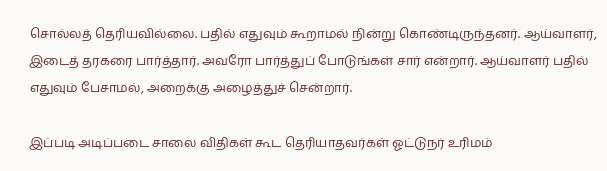சொல்லத் தெரியவில்லை. பதில் எதுவும் கூறாமல் நின்று கொண்டிருந்தனர். ஆய்வாளர், இடைத் தரகரை பார்த்தார். அவரோ பார்த்துப் போடுங்கள் சார் என்றார். ஆய்வாளர் பதில் எதுவும் பேசாமல், அறைக்கு அழைத்துச் சென்றார்.

இப்படி அடிப்படை சாலை விதிகள் கூட தெரியாதவர்கள் ஓட்டுநர் உரிமம்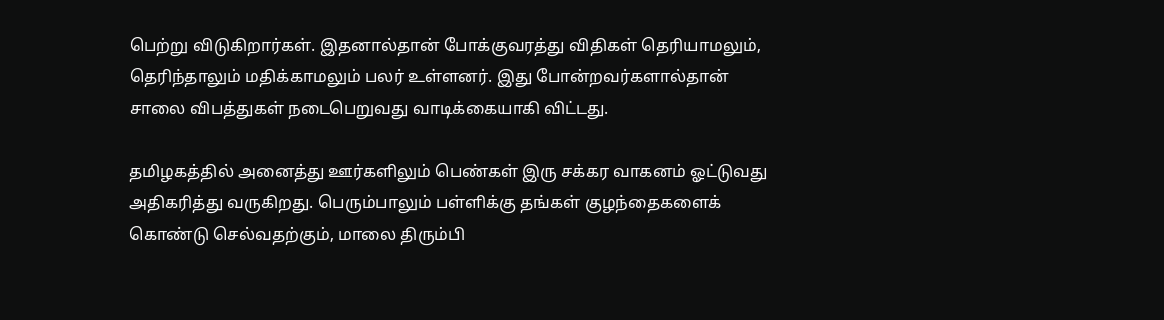பெற்று விடுகிறார்கள். இதனால்தான் போக்குவரத்து விதிகள் தெரியாமலும், தெரிந்தாலும் மதிக்காமலும் பலர் உள்ளனர். இது போன்றவர்களால்தான் சாலை விபத்துகள் நடைபெறுவது வாடிக்கையாகி விட்டது.

தமிழகத்தில் அனைத்து ஊர்களிலும் பெண்கள் இரு சக்கர வாகனம் ஓட்டுவது அதிகரித்து வருகிறது. பெரும்பாலும் பள்ளிக்கு தங்கள் குழந்தைகளைக் கொண்டு செல்வதற்கும், மாலை திரும்பி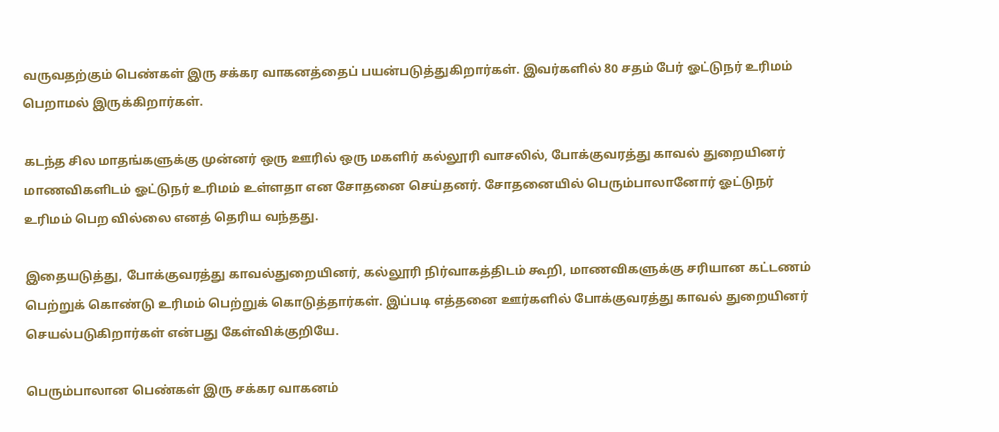வருவதற்கும் பெண்கள் இரு சக்கர வாகனத்தைப் பயன்படுத்துகிறார்கள். இவர்களில் 80 சதம் பேர் ஓட்டுநர் உரிமம் பெறாமல் இருக்கிறார்கள்.

கடந்த சில மாதங்களுக்கு முன்னர் ஒரு ஊரில் ஒரு மகளிர் கல்லூரி வாசலில், போக்குவரத்து காவல் துறையினர் மாணவிகளிடம் ஓட்டுநர் உரிமம் உள்ளதா என சோதனை செய்தனர். சோதனையில் பெரும்பாலானோர் ஓட்டுநர் உரிமம் பெற வில்லை எனத் தெரிய வந்தது.

இதையடுத்து, போக்குவரத்து காவல்துறையினர், கல்லூரி நிர்வாகத்திடம் கூறி, மாணவிகளுக்கு சரியான கட்டணம் பெற்றுக் கொண்டு உரிமம் பெற்றுக் கொடுத்தார்கள். இப்படி எத்தனை ஊர்களில் போக்குவரத்து காவல் துறையினர் செயல்படுகிறார்கள் என்பது கேள்விக்குறியே.

பெரும்பாலான பெண்கள் இரு சக்கர வாகனம்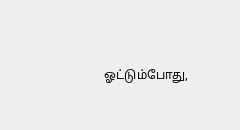ஓட்டும்போது,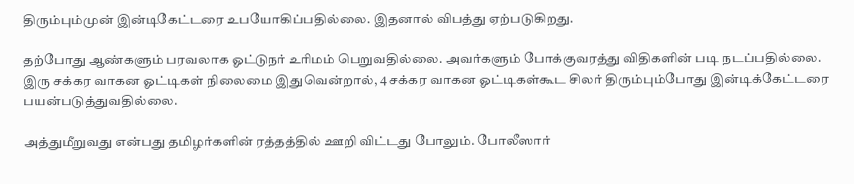திரும்பும்முன் இன்டிகேட்டரை உபயோகிப்பதில்லை. இதனால் விபத்து ஏற்படுகிறது.

தற்போது ஆண்களும் பரவலாக ஓட்டுநர் உரிமம் பெறுவதில்லை. அவர்களும் போக்குவரத்து விதிகளின் படி நடப்பதில்லை. இரு சக்கர வாகன ஓட்டிகள் நிலைமை இதுவென்றால், 4 சக்கர வாகன ஓட்டிகள்கூட சிலர் திரும்பும்போது இன்டிக்கேட்டரை பயன்படுத்துவதில்லை.

அத்துமீறுவது என்பது தமிழர்களின் ரத்தத்தில் ஊறி விட்டது போலும். போலீஸார்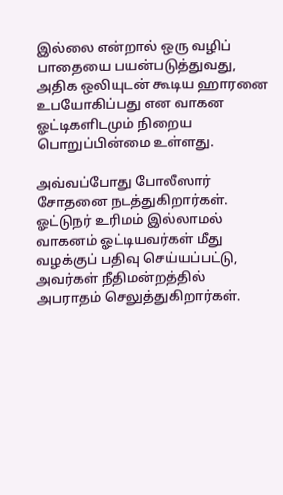இல்லை என்றால் ஒரு வழிப் பாதையை பயன்படுத்துவது, அதிக ஒலியுடன் கூடிய ஹாரனை உபயோகிப்பது என வாகன ஓட்டிகளிடமும் நிறைய பொறுப்பின்மை உள்ளது.

அவ்வப்போது போலீஸார் சோதனை நடத்துகிறார்கள். ஓட்டுநர் உரிமம் இல்லாமல் வாகனம் ஓட்டியவர்கள் மீது வழக்குப் பதிவு செய்யப்பட்டு, அவர்கள் நீதிமன்றத்தில் அபராதம் செலுத்துகிறார்கள்.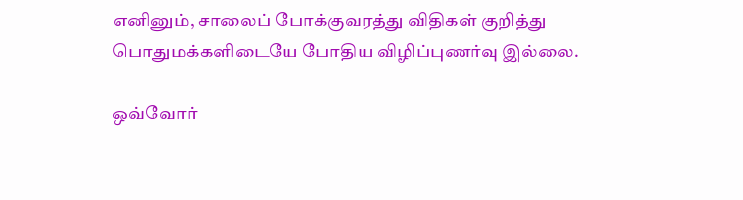எனினும், சாலைப் போக்குவரத்து விதிகள் குறித்து பொதுமக்களிடையே போதிய விழிப்புணர்வு இல்லை.

ஒவ்வோர்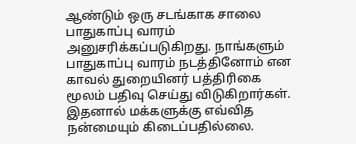ஆண்டும் ஒரு சடங்காக சாலை பாதுகாப்பு வாரம் அனுசரிக்கப்படுகிறது. நாங்களும் பாதுகாப்பு வாரம் நடத்தினோம் என காவல் துறையினர் பத்திரிகை மூலம் பதிவு செய்து விடுகிறார்கள். இதனால் மக்களுக்கு எவ்வித நன்மையும் கிடைப்பதில்லை.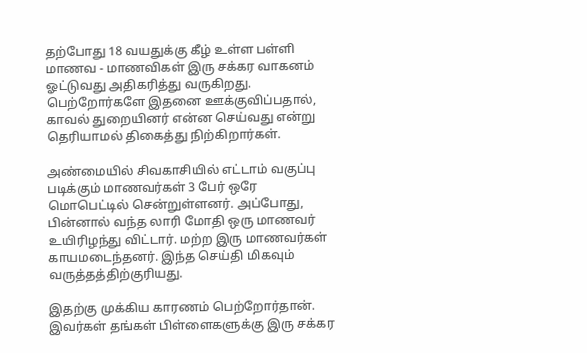தற்போது 18 வயதுக்கு கீழ் உள்ள பள்ளி மாணவ - மாணவிகள் இரு சக்கர வாகனம் ஓட்டுவது அதிகரித்து வருகிறது. பெற்றோர்களே இதனை ஊக்குவிப்பதால், காவல் துறையினர் என்ன செய்வது என்று தெரியாமல் திகைத்து நிற்கிறார்கள்.

அண்மையில் சிவகாசியில் எட்டாம் வகுப்பு படிக்கும் மாணவர்கள் 3 பேர் ஒரே மொபெட்டில் சென்றுள்ளனர். அப்போது, பின்னால் வந்த லாரி மோதி ஒரு மாணவர் உயிரிழந்து விட்டார். மற்ற இரு மாணவர்கள் காயமடைந்தனர். இந்த செய்தி மிகவும் வருத்தத்திற்குரியது.

இதற்கு முக்கிய காரணம் பெற்றோர்தான். இவர்கள் தங்கள் பிள்ளைகளுக்கு இரு சக்கர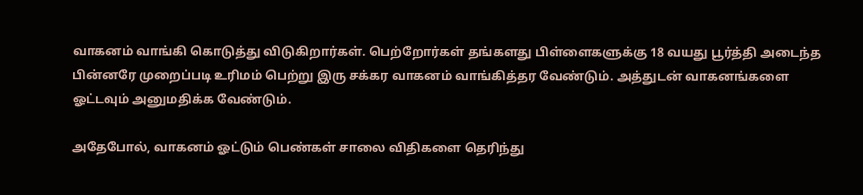வாகனம் வாங்கி கொடுத்து விடுகிறார்கள். பெற்றோர்கள் தங்களது பிள்ளைகளுக்கு 18 வயது பூர்த்தி அடைந்த பின்னரே முறைப்படி உரிமம் பெற்று இரு சக்கர வாகனம் வாங்கித்தர வேண்டும். அத்துடன் வாகனங்களை ஓட்டவும் அனுமதிக்க வேண்டும்.

அதேபோல், வாகனம் ஓட்டும் பெண்கள் சாலை விதிகளை தெரிந்து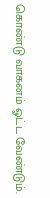கொண்டு வாகனம் ஓட்ட வேண்டும்.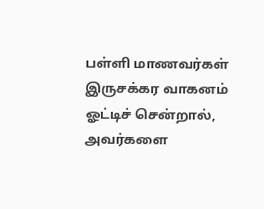பள்ளி மாணவர்கள் இருசக்கர வாகனம் ஓட்டிச் சென்றால், அவர்களை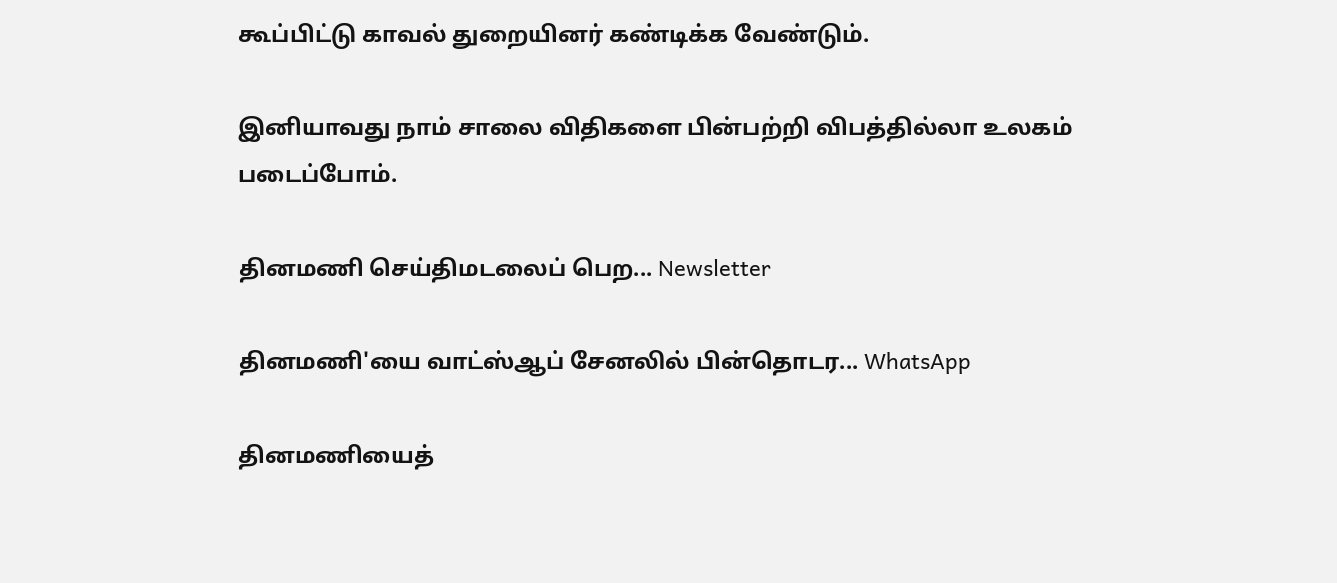கூப்பிட்டு காவல் துறையினர் கண்டிக்க வேண்டும்.

இனியாவது நாம் சாலை விதிகளை பின்பற்றி விபத்தில்லா உலகம் படைப்போம்.

தினமணி செய்திமடலைப் பெற... Newsletter

தினமணி'யை வாட்ஸ்ஆப் சேனலில் பின்தொடர... WhatsApp

தினமணியைத்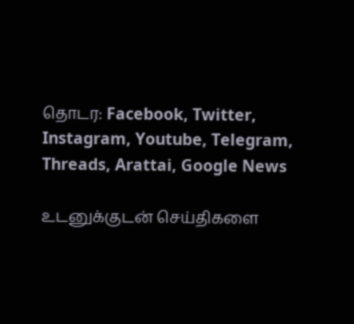தொடர: Facebook, Twitter, Instagram, Youtube, Telegram, Threads, Arattai, Google News

உடனுக்குடன் செய்திகளை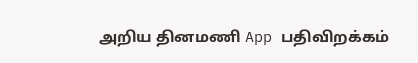அறிய தினமணி App பதிவிறக்கம்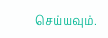செய்யவும்.